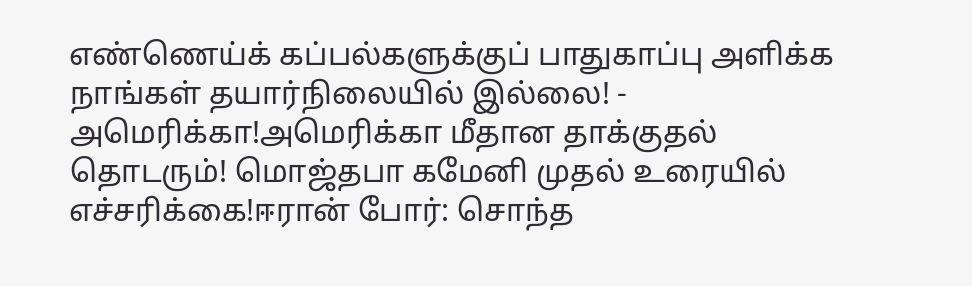எண்ணெய்க் கப்பல்களுக்குப் பாதுகாப்பு அளிக்க நாங்கள் தயார்நிலையில் இல்லை! - அமெரிக்கா!அமெரிக்கா மீதான தாக்குதல் தொடரும்! மொஜ்தபா கமேனி முதல் உரையில் எச்சரிக்கை!ஈரான் போர்: சொந்த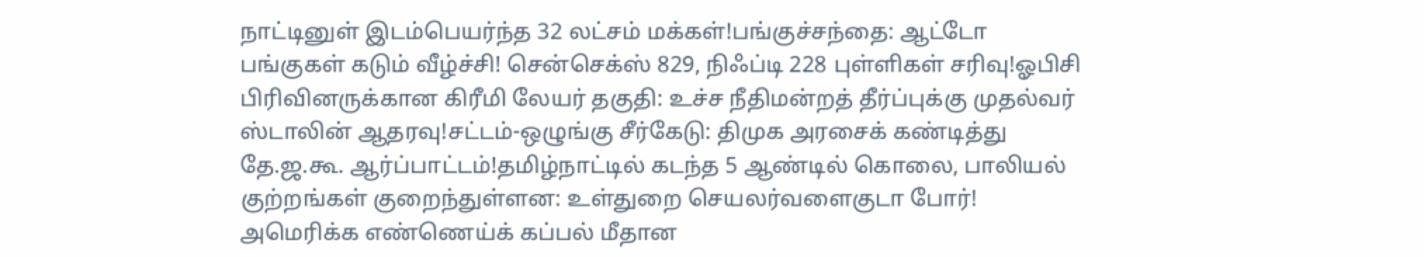நாட்டினுள் இடம்பெயர்ந்த 32 லட்சம் மக்கள்!பங்குச்சந்தை: ஆட்டோ பங்குகள் கடும் வீழ்ச்சி! சென்செக்ஸ் 829, நிஃப்டி 228 புள்ளிகள் சரிவு!ஓபிசி பிரிவினருக்கான கிரீமி லேயர் தகுதி: உச்ச நீதிமன்றத் தீர்ப்புக்கு முதல்வர் ஸ்டாலின் ஆதரவு!சட்டம்-ஒழுங்கு சீர்கேடு: திமுக அரசைக் கண்டித்து தே.ஜ.கூ. ஆர்ப்பாட்டம்!தமிழ்நாட்டில் கடந்த 5 ஆண்டில் கொலை, பாலியல் குற்றங்கள் குறைந்துள்ளன: உள்துறை செயலர்வளைகுடா போர்! அமெரிக்க எண்ணெய்க் கப்பல் மீதான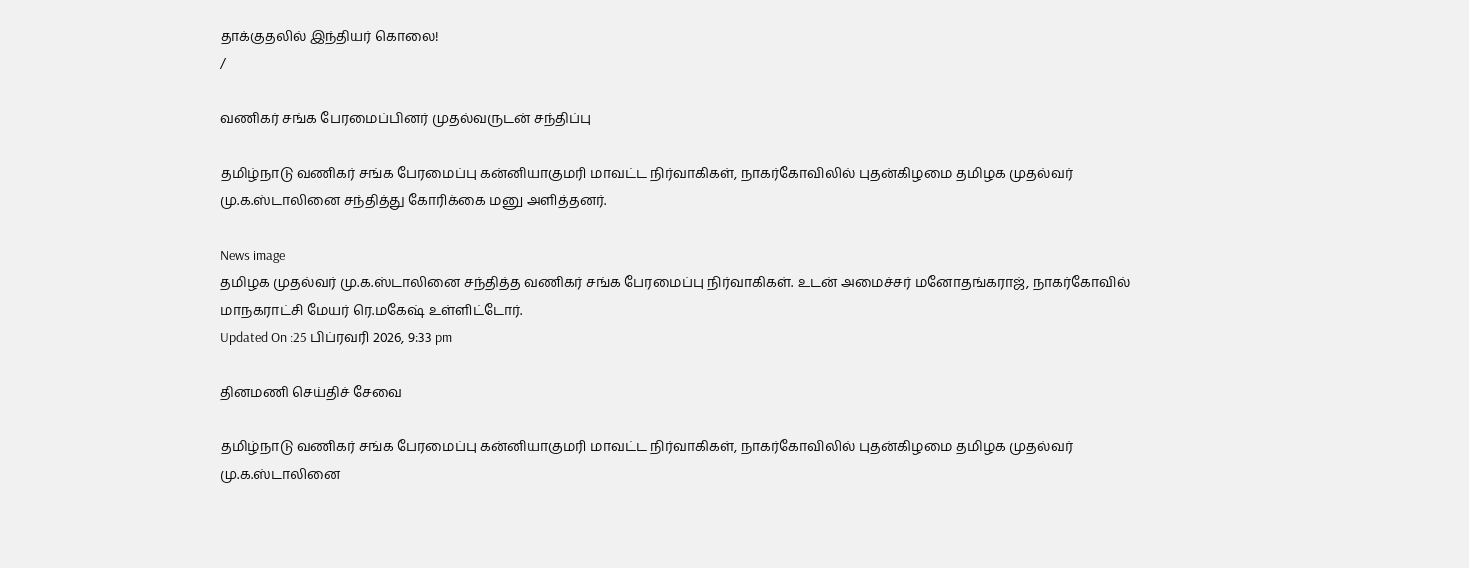தாக்குதலில் இந்தியர் கொலை!
/

வணிகர் சங்க பேரமைப்பினர் முதல்வருடன் சந்திப்பு

தமிழ்நாடு வணிகர் சங்க பேரமைப்பு கன்னியாகுமரி மாவட்ட நிர்வாகிகள், நாகர்கோவிலில் புதன்கிழமை தமிழக முதல்வர் மு.க.ஸ்டாலினை சந்தித்து கோரிக்கை மனு அளித்தனர்.

News image
தமிழக முதல்வர் மு.க.ஸ்டாலினை சந்தித்த வணிகர் சங்க பேரமைப்பு நிர்வாகிகள். உடன் அமைச்சர் மனோதங்கராஜ், நாகர்கோவில் மாநகராட்சி மேயர் ரெ.மகேஷ் உள்ளிட்டோர்.
Updated On :25 பிப்ரவரி 2026, 9:33 pm

தினமணி செய்திச் சேவை

தமிழ்நாடு வணிகர் சங்க பேரமைப்பு கன்னியாகுமரி மாவட்ட நிர்வாகிகள், நாகர்கோவிலில் புதன்கிழமை தமிழக முதல்வர் மு.க.ஸ்டாலினை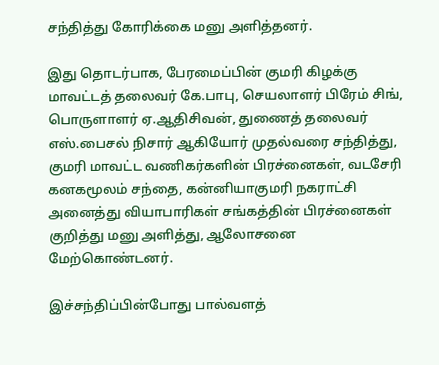சந்தித்து கோரிக்கை மனு அளித்தனர்.

இது தொடர்பாக, பேரமைப்பின் குமரி கிழக்கு மாவட்டத் தலைவர் கே.பாபு, செயலாளர் பிரேம் சிங், பொருளாளர் ஏ.ஆதிசிவன், துணைத் தலைவர் எஸ்.பைசல் நிசார் ஆகியோர் முதல்வரை சந்தித்து, குமரி மாவட்ட வணிகர்களின் பிரச்னைகள், வடசேரி கனகமூலம் சந்தை, கன்னியாகுமரி நகராட்சி அனைத்து வியாபாரிகள் சங்கத்தின் பிரச்னைகள் குறித்து மனு அளித்து, ஆலோசனை மேற்கொண்டனர்.

இச்சந்திப்பின்போது பால்வளத்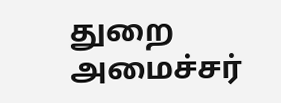துறை அமைச்சர்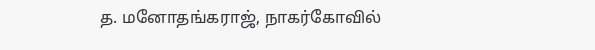த. மனோதங்கராஜ், நாகர்கோவில்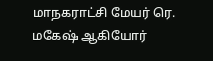மாநகராட்சி மேயர் ரெ. மகேஷ் ஆகியோர்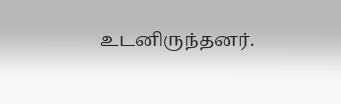உடனிருந்தனர்.